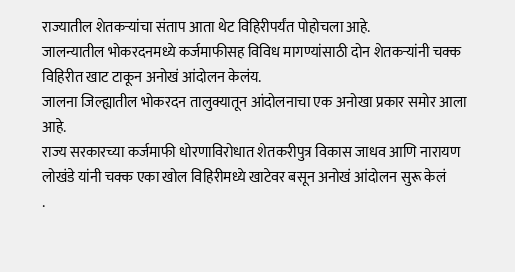राज्यातील शेतकऱ्यांचा संताप आता थेट विहिरीपर्यंत पोहोचला आहे.
जालन्यातील भोकरदनमध्ये कर्जमाफीसह विविध मागण्यांसाठी दोन शेतकऱ्यांनी चक्क विहिरीत खाट टाकून अनोखं आंदोलन केलंय.
जालना जिल्ह्यातील भोकरदन तालुक्यातून आंदोलनाचा एक अनोखा प्रकार समोर आला आहे.
राज्य सरकारच्या कर्जमाफी धोरणाविरोधात शेतकरीपुत्र विकास जाधव आणि नारायण लोखंडे यांनी चक्क एका खोल विहिरीमध्ये खाटेवर बसून अनोखं आंदोलन सुरू केलं
.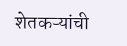शेतकऱ्यांची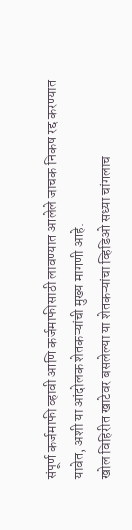संपूर्ण कर्जमाफी व्हावी आणि कर्जमाफीसाठी लावण्यात आलेले जाचक निकष रद्द करण्यात यावेत, अशी या आंदोलक शेतकऱ्यांची मुख्य मागणी आहे.
खोल विहिरीत खाटेवर बसलेल्या या शेतकऱ्यांचा व्हिडिओ सध्या चांगलाच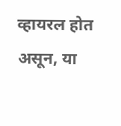व्हायरल होत असून, या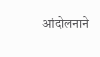आंदोलनाने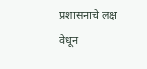प्रशासनाचे लक्ष वेधून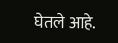घेतले आहे.